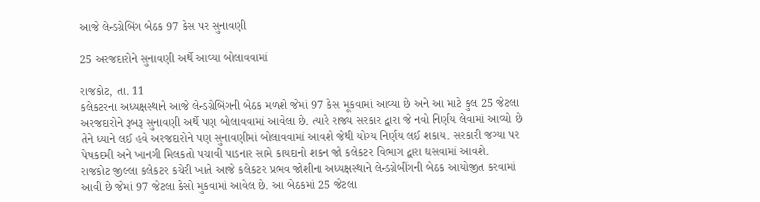આજે લેન્ડગ્રેબિંગ બેઠક 97 કેસ પર સુનાવણી

25 અરજદારોને સુનાવણી અર્થે આવ્યા બોલાવવામાં

રાજકોટ, તા. 11
કલેકટરના અધ્યક્ષસ્થાને આજે લેન્ડગ્રેબિંગની બેઠક મળશે જેમાં 97 કેસ મૂકવામાં આવ્યા છે અને આ માટે કુલ 25 જેટલા અરજદારોને રૂબરૂ સુનાવણી અર્થે પણ બોલાવવામાં આવેલા છે. ત્યારે રાજ્ય સરકાર દ્વારા જે નવો નિર્ણય લેવામાં આવ્યો છે તેને ધ્યાને લઈ હવે અરજદારોને પણ સુનાવણીમાં બોલાવવામાં આવશે જેથી યોગ્ય નિર્ણય લઈ શકાય. સરકારી જગ્યા પર પેષકદમી અને ખાનગી મિલકતો પચાવી પાડનાર સામે કાયદાનો શકન જો કલેકટર વિભાગ દ્વારા ઘસવામાં આવશે.
રાજકોટ જીલ્લા કલેકટર કચેરી ખાતે આજે કલેકટર પ્રભવ જોશીના અધ્યક્ષસ્થાને લેન્ડગ્રેબીંગની બેઠક આયોજીત કરવામાં આવી છે જેમાં 97 જેટલા કેસો મુકવામાં આવેલ છે. આ બેઠકમાં 25 જેટલા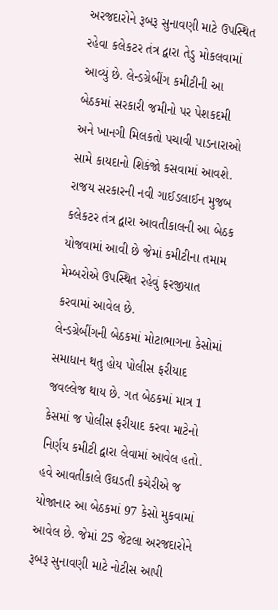અરજદારોને રૂબરૂ સુનાવણી માટે ઉપસ્થિત રહેવા કલેકટર તંત્ર દ્વારા તેડુ મોકલવામાં આવ્યું છે. લેન્ડગ્રેબીંગ કમીટીની આ બેઠકમાં સરકારી જમીનો પર પેશકદમી અને ખાનગી મિલકતો પચાવી પાડનારાઓ સામે કાયદાનો શિકંજો કસવામાં આવશે. રાજય સરકારની નવી ગાઈડલાઈન મુજબ કલેકટર તંત્ર દ્વારા આવતીકાલની આ બેઠક યોજવામાં આવી છે જેમાં કમીટીના તમામ મેમ્બરોએ ઉપસ્થિત રહેવું ફરજીયાત કરવામાં આવેલ છે.
લેન્ડગ્રેબીંગની બેઠકમાં મોટાભાગના કેસોમાં સમાધાન થતુ હોય પોલીસ ફરીયાદ જવલ્લેજ થાય છે. ગત બેઠકમાં માત્ર 1 કેસમાં જ પોલીસ ફરીયાદ કરવા માટેનો નિર્ણય કમીટી દ્વારા લેવામાં આવેલ હતો. હવે આવતીકાલે ઉઘડતી કચેરીએ જ યોજાનાર આ બેઠકમાં 97 કેસો મુકવામાં આવેલ છે. જેમાં 25 જેટલા અરજદારોને રૂબરૂ સુનાવણી માટે નોટીસ આપી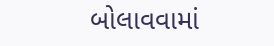બોલાવવામાં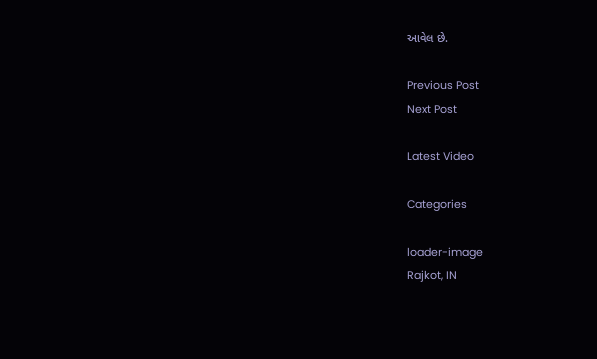આવેલ છે.

Previous Post
Next Post

Latest Video

Categories

loader-image
Rajkot, IN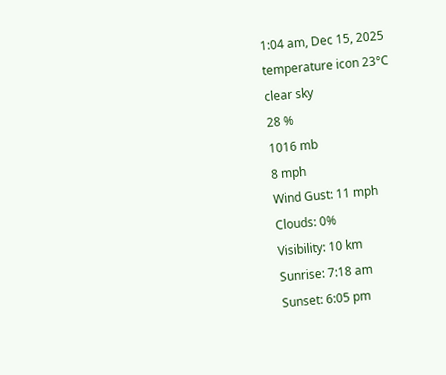1:04 am, Dec 15, 2025
temperature icon 23°C
clear sky
28 %
1016 mb
8 mph
Wind Gust: 11 mph
Clouds: 0%
Visibility: 10 km
Sunrise: 7:18 am
Sunset: 6:05 pm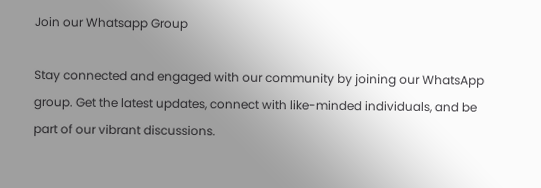Join our Whatsapp Group

Stay connected and engaged with our community by joining our WhatsApp group. Get the latest updates, connect with like-minded individuals, and be part of our vibrant discussions.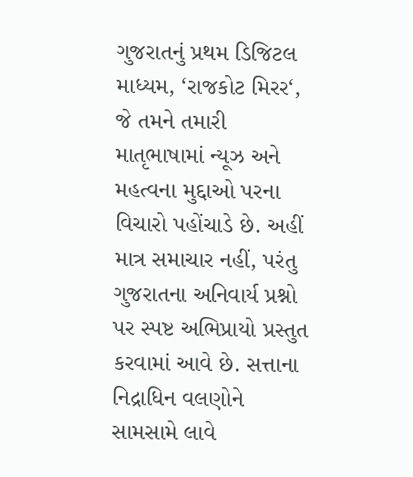ગુજરાતનું પ્રથમ ડિજિટલ માધ્યમ, ‘રાજકોટ મિરર‘, જે તમને તમારી માતૃભાષામાં ન્યૂઝ અને મહત્વના મુદ્દાઓ પરના વિચારો પહોંચાડે છે. અહીં માત્ર સમાચાર નહીં, પરંતુ ગુજરાતના અનિવાર્ય પ્રશ્નો પર સ્પષ્ટ અભિપ્રાયો પ્રસ્તુત કરવામાં આવે છે. સત્તાના નિદ્રાધિન વલણોને સામસામે લાવે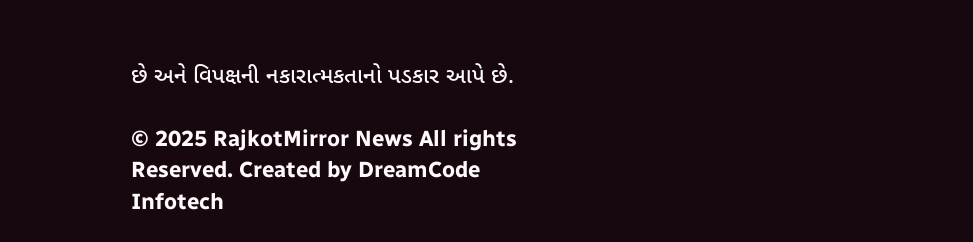છે અને વિપક્ષની નકારાત્મકતાનો પડકાર આપે છે.

© 2025 RajkotMirror News All rights Reserved. Created by DreamCode Infotech